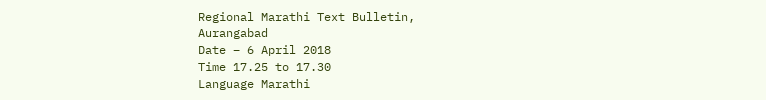Regional Marathi Text Bulletin,
Aurangabad
Date – 6 April 2018
Time 17.25 to 17.30
Language Marathi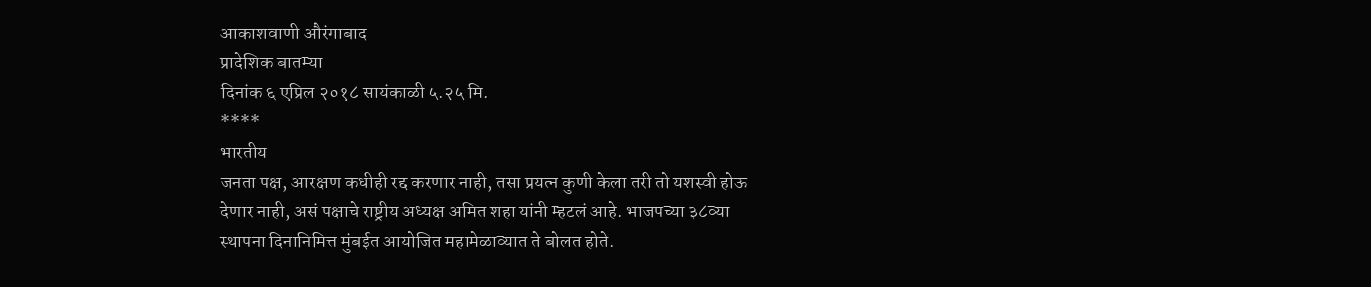आकाशवाणी औरंगाबाद
प्रादेशिक बातम्या
दिनांक ६ एप्रिल २०१८ सायंकाळी ५.२५ मि.
****
भारतीय
जनता पक्ष, आरक्षण कधीही रद्द करणार नाही, तसा प्रयत्न कुणी केला तरी तो यशस्वी होऊ
देणार नाही, असं पक्षाचे राष्ट्रीय अध्यक्ष अमित शहा यांनी म्हटलं आहे. भाजपच्या ३८व्या
स्थापना दिनानिमित्त मुंबईत आयोजित महामेळाव्यात ते बोलत होते.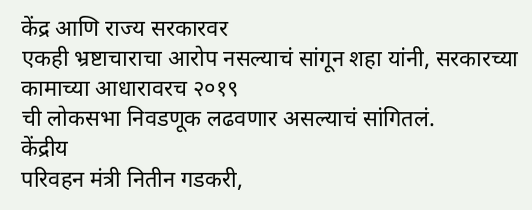केंद्र आणि राज्य सरकारवर
एकही भ्रष्टाचाराचा आरोप नसल्याचं सांगून शहा यांनी, सरकारच्या कामाच्या आधारावरच २०१९
ची लोकसभा निवडणूक लढवणार असल्याचं सांगितलं.
केंद्रीय
परिवहन मंत्री नितीन गडकरी,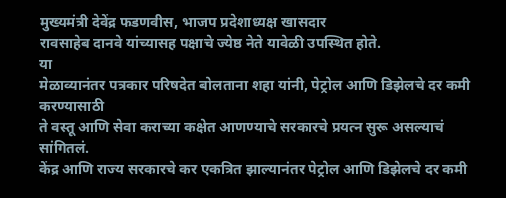मुख्यमंत्री देवेंद्र फडणवीस, भाजप प्रदेशाध्यक्ष खासदार
रावसाहेब दानवे यांच्यासह पक्षाचे ज्येष्ठ नेते यावेळी उपस्थित होते.
या
मेळाव्यानंतर पत्रकार परिषदेत बोलताना शहा यांनी, पेट्रोल आणि डिझेलचे दर कमी करण्यासाठी
ते वस्तू आणि सेवा कराच्या कक्षेत आणण्याचे सरकारचे प्रयत्न सुरू असल्याचं सांगितलं.
केंद्र आणि राज्य सरकारचे कर एकत्रित झाल्यानंतर पेट्रोल आणि डिझेलचे दर कमी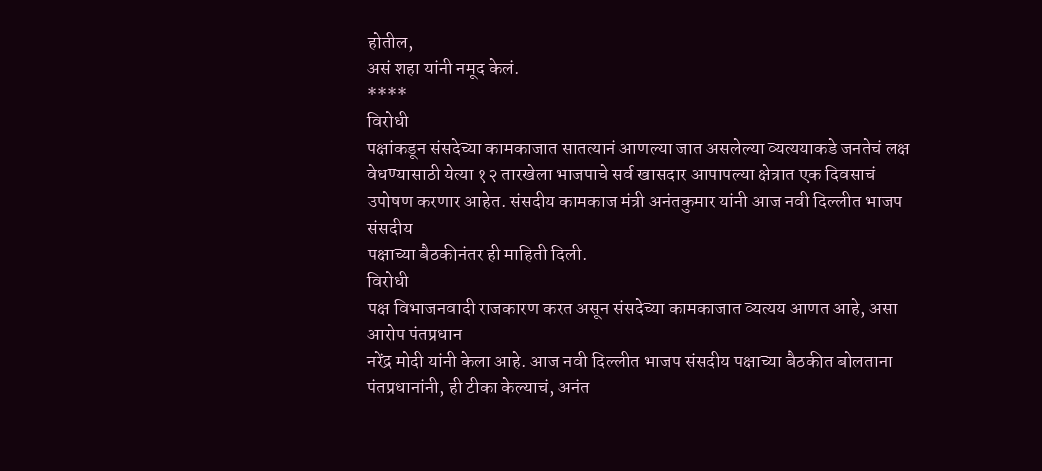होतील,
असं शहा यांनी नमूद केलं.
****
विरोधी
पक्षांकडून संसदेच्या कामकाजात सातत्यानं आणल्या जात असलेल्या व्यत्ययाकडे जनतेचं लक्ष
वेधण्यासाठी येत्या १२ तारखेला भाजपाचे सर्व खासदार आपापल्या क्षेत्रात एक दिवसाचं
उपोषण करणार आहेत. संसदीय कामकाज मंत्री अनंतकुमार यांनी आज नवी दिल्लीत भाजप संसदीय
पक्षाच्या बैठकीनंतर ही माहिती दिली.
विरोधी
पक्ष विभाजनवादी राजकारण करत असून संसदेच्या कामकाजात व्यत्यय आणत आहे, असा आरोप पंतप्रधान
नरेंद्र मोदी यांनी केला आहे. आज नवी दिल्लीत भाजप संसदीय पक्षाच्या बैठकीत बोलताना
पंतप्रधानांनी, ही टीका केल्याचं, अनंत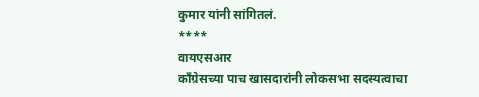कुमार यांनी सांगितलं.
****
वायएसआर
काँग्रेसच्या पाच खासदारांनी लोकसभा सदस्यत्वाचा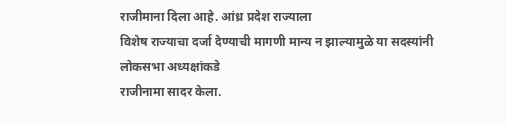राजीमाना दिला आहे. आंध्र प्रदेश राज्याला
विशेष राज्याचा दर्जा देण्याची मागणी मान्य न झाल्यामुळे या सदस्यांनी लोकसभा अध्यक्षांकडे
राजीनामा सादर केला.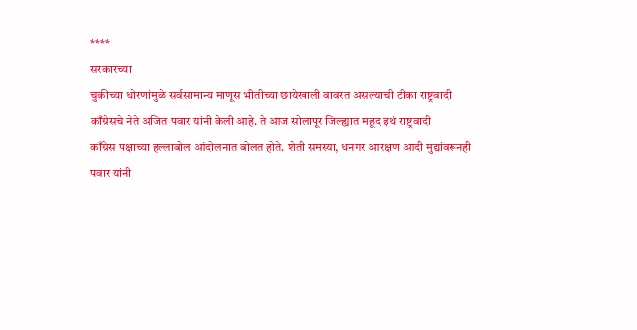****
सरकारच्या
चुकीच्या धोरणांमुळे सर्वसामान्य माणूस भीतीच्या छायेखाली वावरत असल्याची टीका राष्ट्रवादी
काँग्रेसचे नेते अजित पवार यांनी केली आहे. ते आज सोलापूर जिल्ह्यात महूद इथं राष्ट्रवादी
काँग्रेस पक्षाच्या हल्लाबोल आंदोलनात बोलत होते. शेती समस्या, धनगर आरक्षण आदी मुद्यांवरूनही
पवार यांनी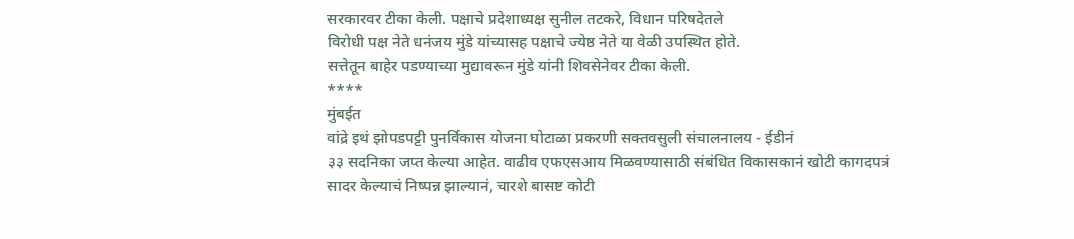सरकारवर टीका केली. पक्षाचे प्रदेशाध्यक्ष सुनील तटकरे, विधान परिषदेतले
विरोधी पक्ष नेते धनंजय मुंडे यांच्यासह पक्षाचे ज्येष्ठ नेते या वेळी उपस्थित होते.
सत्तेतून बाहेर पडण्याच्या मुद्यावरून मुंडे यांनी शिवसेनेवर टीका केली.
****
मुंबईत
वांद्रे इथं झोपडपट्टी पुनर्विकास योजना घोटाळा प्रकरणी सक्तवसुली संचालनालय - ईडीनं
३३ सदनिका जप्त केल्या आहेत. वाढीव एफएसआय मिळवण्यासाठी संबंधित विकासकानं खोटी कागदपत्रं
सादर केल्याचं निष्पन्न झाल्यानं, चारशे बासष्ट कोटी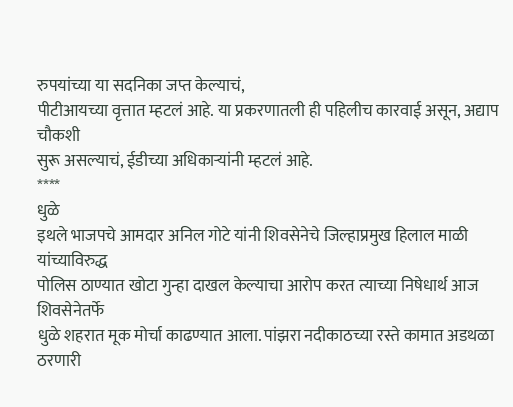रुपयांच्या या सदनिका जप्त केल्याचं,
पीटीआयच्या वृत्तात म्हटलं आहे. या प्रकरणातली ही पहिलीच कारवाई असून, अद्याप चौकशी
सुरू असल्याचं, ईडीच्या अधिकाऱ्यांनी म्हटलं आहे.
****
धुळे
इथले भाजपचे आमदार अनिल गोटे यांनी शिवसेनेचे जिल्हाप्रमुख हिलाल माळी यांच्याविरुद्ध
पोलिस ठाण्यात खोटा गुन्हा दाखल केल्याचा आरोप करत त्याच्या निषेधार्थ आज शिवसेनेतर्फे
धुळे शहरात मूक मोर्चा काढण्यात आला. पांझरा नदीकाठच्या रस्ते कामात अडथळा ठरणारी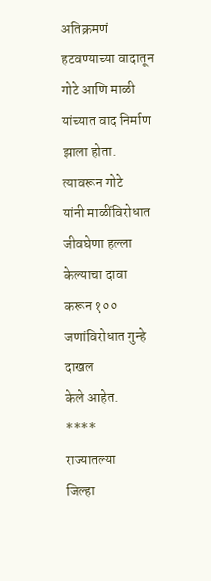अतिक्रमणं
हटवण्याच्या वादातून गोटे आणि माळी यांच्यात वाद निर्माण झाला होता. त्यावरून गोटे
यांनी माळींविरोधात जीवघेणा हल्ला केल्याचा दावा करून १०० जणांविरोधात गुन्हे दाखल
केले आहेत.
****
राज्यातल्या
जिल्हा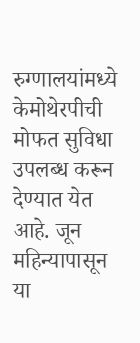रुग्णालयांमध्ये केमोथेरपीची मोफत सुविधा उपलब्ध करून देण्यात येत आहे. जून
महिन्यापासून या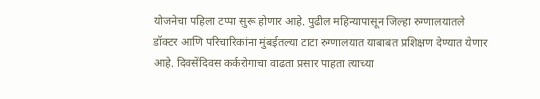योजनेचा पहिला टप्पा सुरू होणार आहे. पुढील महिन्यापासून जिल्हा रुग्णालयातले
डॉक्टर आणि परिचारिकांना मुंबईतल्या टाटा रुग्णालयात याबाबत प्रशिक्षण देण्यात येणार
आहे. दिवसेंदिवस कर्करोगाचा वाढता प्रसार पाहता त्याच्या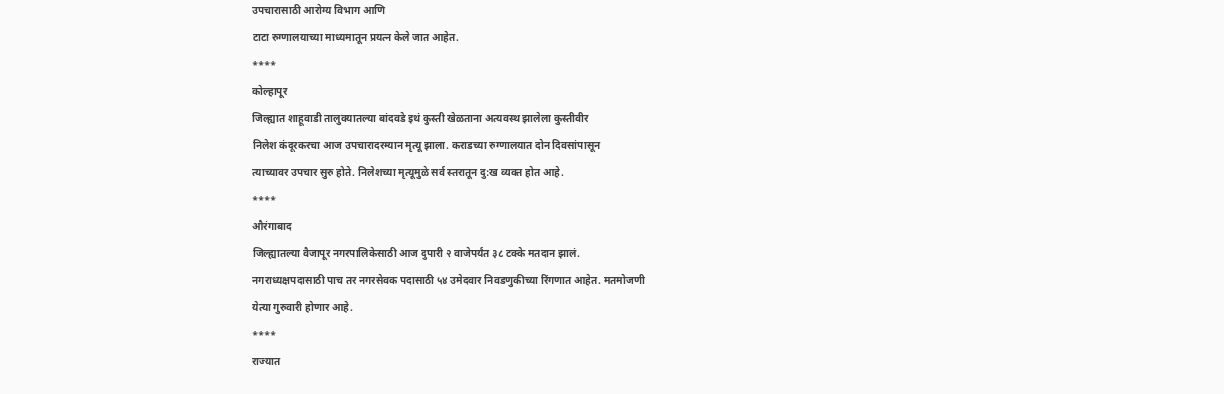उपचारासाठी आरोग्य विभाग आणि
टाटा रुग्णालयाच्या माध्यमातून प्रयत्न केले जात आहेत.
****
कोल्हापूर
जिल्ह्यात शाहूवाडी तालुक्यातल्या बांदवडे इथं कुस्ती खेळताना अत्यवस्थ झालेला कुस्तीवीर
निलेश कंदूरकरचा आज उपचारादरम्यान मृत्यू झाला. कराडच्या रुग्णालयात दोन दिवसांपासून
त्याच्यावर उपचार सुरु होते. निलेशच्या मृत्यूमुळे सर्व स्तरातून दु:ख व्यक्त होत आहे.
****
औरंगाबाद
जिल्ह्यातल्या वैजापूर नगरपालिकेसाठी आज दुपारी २ वाजेपर्यंत ३८ टक्के मतदान झालं.
नगराध्यक्षपदासाठी पाच तर नगरसेवक पदासाठी ५४ उमेदवार निवडणुकीच्या रिंगणात आहेत. मतमोजणी
येत्या गुरुवारी होणार आहे.
****
राज्यात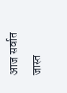आज सर्वात जास्त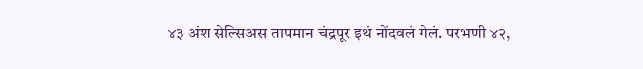४३ अंश सेल्सिअस तापमान चंद्रपूर इथं नोंदवलं गेलं. परभणी ४२,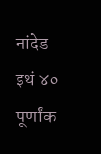नांदेड
इथं ४० पूर्णांक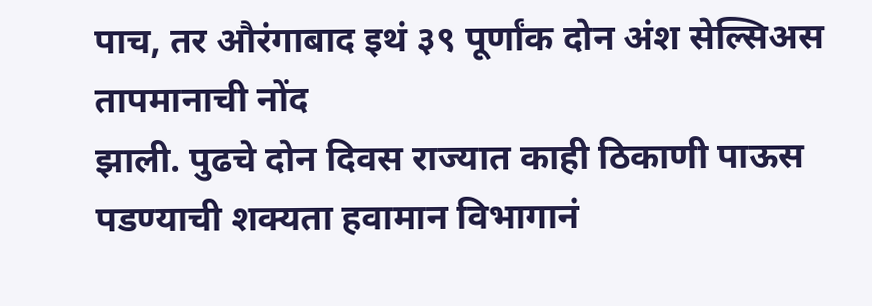पाच, तर औरंगाबाद इथं ३९ पूर्णांक दोन अंश सेल्सिअस तापमानाची नोंद
झाली. पुढचे दोन दिवस राज्यात काही ठिकाणी पाऊस पडण्याची शक्यता हवामान विभागानं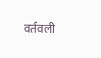वर्तवली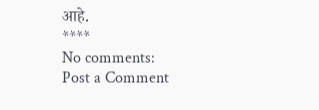आहे.
****
No comments:
Post a Comment